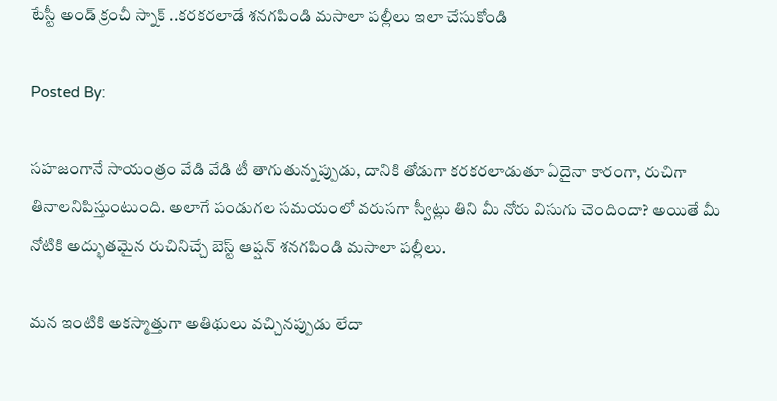టేస్టీ అండ్ క్రంచీ స్నాక్ ..కరకరలాడే శనగపిండి మసాలా పల్లీలు ఇలా చేసుకోండి

Posted By:

సహజంగానే సాయంత్రం వేడి వేడి టీ తాగుతున్నప్పుడు, దానికి తోడుగా కరకరలాడుతూ ఏదైనా కారంగా, రుచిగా తినాలనిపిస్తుంటుంది. అలాగే పండుగల సమయంలో వరుసగా స్వీట్లు తిని మీ నోరు విసుగు చెందిందా? అయితే మీ నోటికి అద్భుతమైన రుచినిచ్చే బెస్ట్ ఆప్షన్ శనగపిండి మసాలా పల్లీలు.

మన ఇంటికి అకస్మాత్తుగా అతిథులు వచ్చినప్పుడు లేదా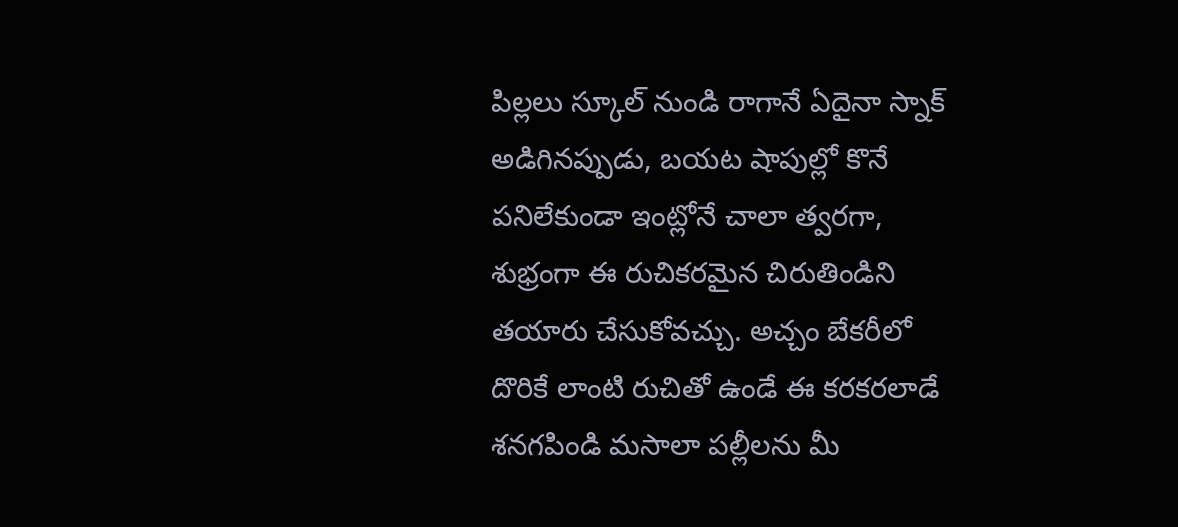పిల్లలు స్కూల్ నుండి రాగానే ఏదైనా స్నాక్ అడిగినప్పుడు, బయట షాపుల్లో కొనే పనిలేకుండా ఇంట్లోనే చాలా త్వరగా, శుభ్రంగా ఈ రుచికరమైన చిరుతిండిని తయారు చేసుకోవచ్చు. అచ్చం బేకరీలో దొరికే లాంటి రుచితో ఉండే ఈ కరకరలాడే శనగపిండి మసాలా పల్లీలను మీ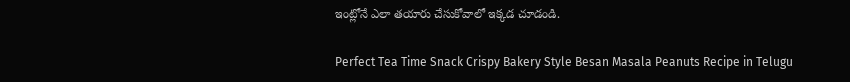ఇంట్లోనే ఎలా తయారు చేసుకోవాలో ఇక్కడ చూడండి.

Perfect Tea Time Snack Crispy Bakery Style Besan Masala Peanuts Recipe in Telugu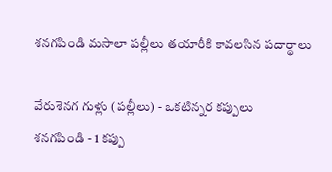శనగపిండి మసాలా పల్లీలు తయారీకి కావలసిన పదార్థాలు

వేరుశెనగ గుళ్లు (పల్లీలు) - ఒకటిన్నర కప్పులు
శనగపిండి - 1 కప్పు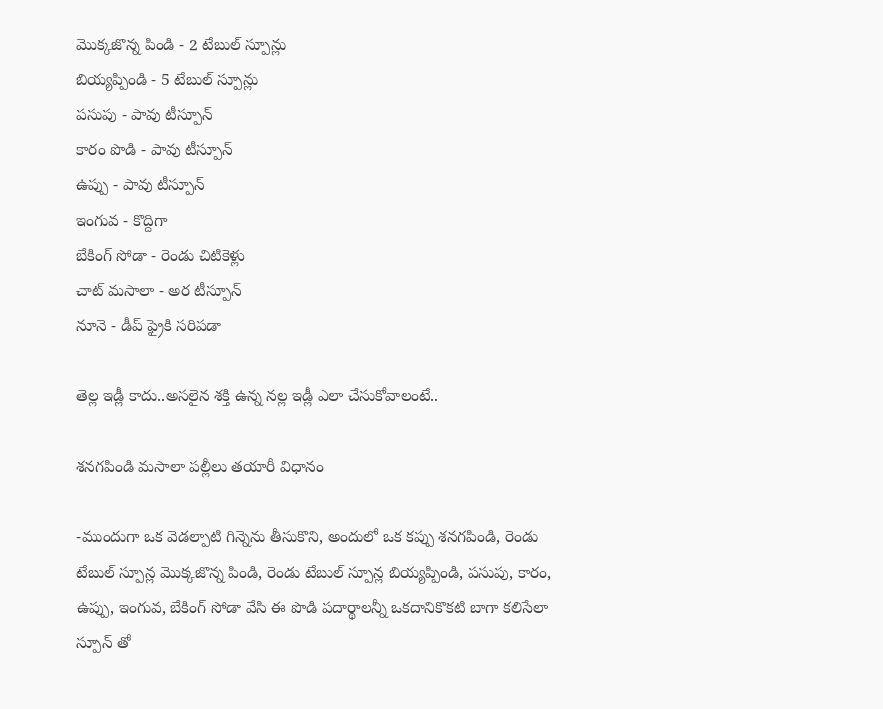మొక్కజొన్న పిండి - 2 టేబుల్ స్పూన్లు
బియ్యప్పిండి - 5 టేబుల్ స్పూన్లు
పసుపు - పావు టీస్పూన్
కారం పొడి - పావు టీస్పూన్
ఉప్పు - పావు టీస్పూన్
ఇంగువ - కొద్దిగా
బేకింగ్ సోడా - రెండు చిటికెళ్లు
చాట్ మసాలా - అర టీస్పూన్
నూనె - డీప్ ఫ్రైకి సరిపడా

తెల్ల ఇడ్లీ కాదు..అసలైన శక్తి ఉన్న నల్ల ఇడ్లీ ఎలా చేసుకోవాలంటే..

శనగపిండి మసాలా పల్లీలు తయారీ విధానం

-ముందుగా ఒక వెడల్పాటి గిన్నెను తీసుకొని, అందులో ఒక కప్పు శనగపిండి, రెండు టేబుల్ స్పూన్ల మొక్కజొన్న పిండి, రెండు టేబుల్ స్పూన్ల బియ్యప్పిండి, పసుపు, కారం, ఉప్పు, ఇంగువ, బేకింగ్ సోడా వేసి ఈ పొడి పదార్థాలన్నీ ఒకదానికొకటి బాగా కలిసేలా స్పూన్‌ తో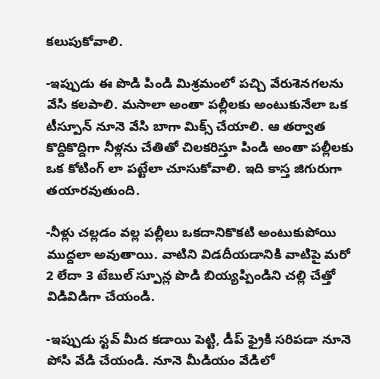కలుపుకోవాలి.

-ఇప్పుడు ఈ పొడి పిండి మిశ్రమంలో పచ్చి వేరుశెనగలను వేసి కలపాలి. మసాలా అంతా పల్లీలకు అంటుకునేలా ఒక టీస్పూన్ నూనె వేసి బాగా మిక్స్ చేయాలి. ఆ తర్వాత కొద్దికొద్దిగా నీళ్లను చేతితో చిలకరిస్తూ పిండి అంతా పల్లీలకు ఒక కోటింగ్‌ లా పట్టేలా చూసుకోవాలి. ఇది కాస్త జిగురుగా తయారవుతుంది.

-నీళ్లు చల్లడం వల్ల పల్లీలు ఒకదానికొకటి అంటుకుపోయి ముద్దలా అవుతాయి. వాటిని విడదీయడానికి వాటిపై మరో 2 లేదా 3 టేబుల్ స్పూన్ల పొడి బియ్యప్పిండిని చల్లి చేత్తో విడివిడిగా చేయండి.

-ఇప్పుడు స్టవ్ మీద కడాయి పెట్టి, డీప్ ఫ్రైకి సరిపడా నూనె పోసి వేడి చేయండి. నూనె మీడియం వేడిలో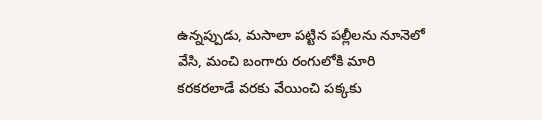ఉన్నప్పుడు, మసాలా పట్టిన పల్లీలను నూనెలో వేసి, మంచి బంగారు రంగులోకి మారి కరకరలాడే వరకు వేయించి పక్కకు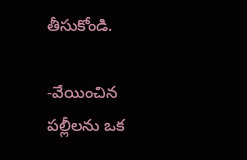తీసుకోండి.

-వేయించిన పల్లీలను ఒక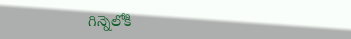గిన్నెలోకి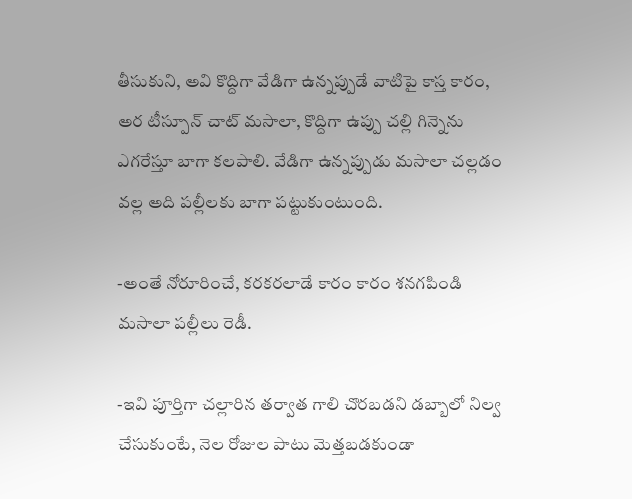తీసుకుని, అవి కొద్దిగా వేడిగా ఉన్నప్పుడే వాటిపై కాస్త కారం, అర టీస్పూన్ చాట్ మసాలా, కొద్దిగా ఉప్పు చల్లి గిన్నెను ఎగరేస్తూ బాగా కలపాలి. వేడిగా ఉన్నప్పుడు మసాలా చల్లడం వల్ల అది పల్లీలకు బాగా పట్టుకుంటుంది.

-అంతే నోరూరించే, కరకరలాడే కారం కారం శనగపిండి మసాలా పల్లీలు రెడీ.

-ఇవి పూర్తిగా చల్లారిన తర్వాత గాలి చొరబడని డబ్బాలో నిల్వ చేసుకుంటే, నెల రోజుల పాటు మెత్తబడకుండా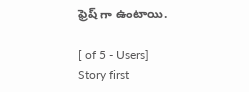ఫ్రెష్‌ గా ఉంటాయి.

[ of 5 - Users]
Story first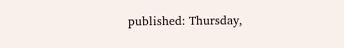published: Thursday,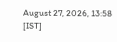August 27, 2026, 13:58 [IST]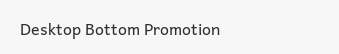Desktop Bottom Promotion